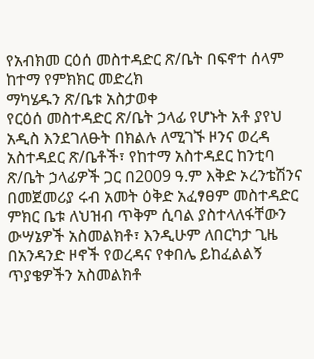የአብክመ ርዕሰ መስተዳድር ጽ/ቤት በፍኖተ ሰላም ከተማ የምክክር መድረክ
ማካሄዱን ጽ/ቤቱ አስታወቀ
የርዕሰ መስተዳድር ጽ/ቤት ኃላፊ የሆኑት አቶ ያየህ አዲስ እንደገለፁት በክልሉ ለሚገኙ ዞንና ወረዳ አስተዳደር ጽ/ቤቶች፣ የከተማ አስተዳደር ከንቲባ ጽ/ቤት ኃላፊዎች ጋር በ2009 ዓ.ም እቅድ ኦረንቴሽንና በመጀመሪያ ሩብ አመት ዕቅድ አፈፃፀም መስተዳድር ምክር ቤቱ ለህዝብ ጥቅም ሲባል ያስተላለፋቸውን ውሣኔዎች አስመልክቶ፣ እንዲሁም ለበርካታ ጊዜ በአንዳንድ ዞኖች የወረዳና የቀበሌ ይከፈልልኝ ጥያቄዎችን አስመልክቶ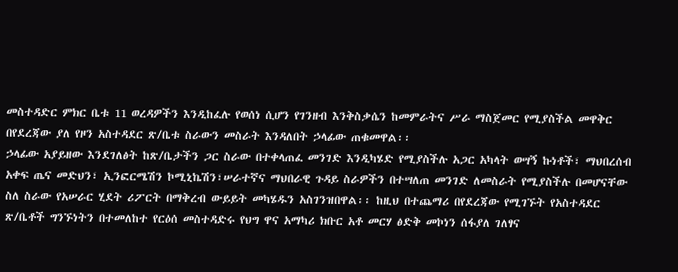መስተዳድር ምክር ቤቱ 11 ወረዳዎችን እንዲከፈሉ የወሰነ ሲሆን የገንዘብ እንቅስቃሴን ከመምራትና ሥራ ማስጀመር የሚያስችል መዋቅር በየደረጃው ያለ የዞን አስተዳደር ጽ/ቤቱ ስራውን መስራት እንዳለበት ኃላፊው ጠቁመዋል፡፡
ኃላፊው አያይዘው እንደገለፅት ከጽ/ቤታችን ጋር ስራው በተቀላጠፈ መንገድ እንዲካሄድ የሚያስችሉ አጋር አካላት ወሣኝ ኩነቶች፣ ማህበረሰብ አቀፍ ጤና መድህን፣ ኢንፎርሜሽን ኮሚኒኬሽን፣ሠራተኛና ማህበራዊ ጉዳይ ስራዎችን በተሣለጠ መንገድ ለመስራት የሚያስችሉ በመሆናቸው ስለ ስራው የአሠራር ሂደት ሪፖርት በማቅረብ ውይይት መካሄዱን አስገንዝበዋል፡፡ ከዚህ በተጨማሪ በየደረጃው የሚገኙት የአስተዳደር ጽ/ቤቶች ግንኙነትን በተመለከተ የርዕሰ መስተዳድሩ የህግ ዋና አማካሪ ክቡር አቶ መርሃ ፅድቅ መኮነን ሰፋያለ ገለፃና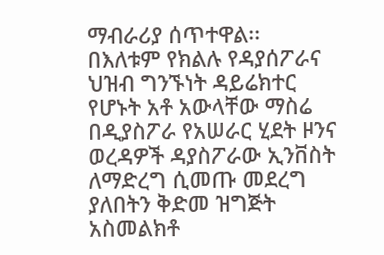ማብራሪያ ሰጥተዋል፡፡
በእለቱም የክልሉ የዳያሰፖራና ህዝብ ግንኙነት ዳይሬክተር የሆኑት አቶ አውላቸው ማስሬ በዲያስፖራ የአሠራር ሂደት ዞንና ወረዳዎች ዳያስፖራው ኢንቨስት ለማድረግ ሲመጡ መደረግ ያለበትን ቅድመ ዝግጅት አስመልክቶ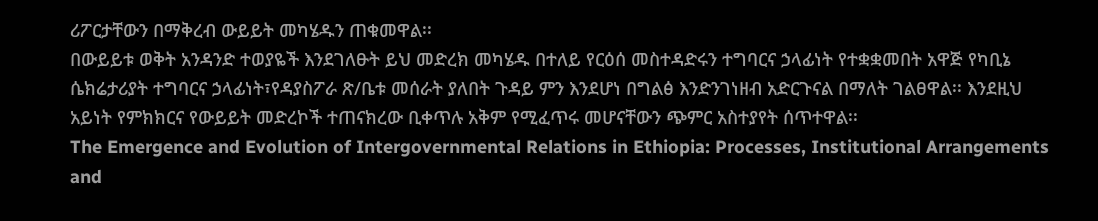ሪፖርታቸውን በማቅረብ ውይይት መካሄዱን ጠቁመዋል፡፡
በውይይቱ ወቅት አንዳንድ ተወያዬች እንደገለፁት ይህ መድረክ መካሄዱ በተለይ የርዕሰ መስተዳድሩን ተግባርና ኃላፊነት የተቋቋመበት አዋጅ የካቢኔ ሴክሬታሪያት ተግባርና ኃላፊነት፣የዳያስፖራ ጽ/ቤቱ መሰራት ያለበት ጉዳይ ምን እንደሆነ በግልፅ እንድንገነዘብ አድርጉናል በማለት ገልፀዋል፡፡ እንደዚህ አይነት የምክክርና የውይይት መድረኮች ተጠናክረው ቢቀጥሉ አቅም የሚፈጥሩ መሆናቸውን ጭምር አስተያየት ሰጥተዋል፡፡
The Emergence and Evolution of Intergovernmental Relations in Ethiopia: Processes, Institutional Arrangements and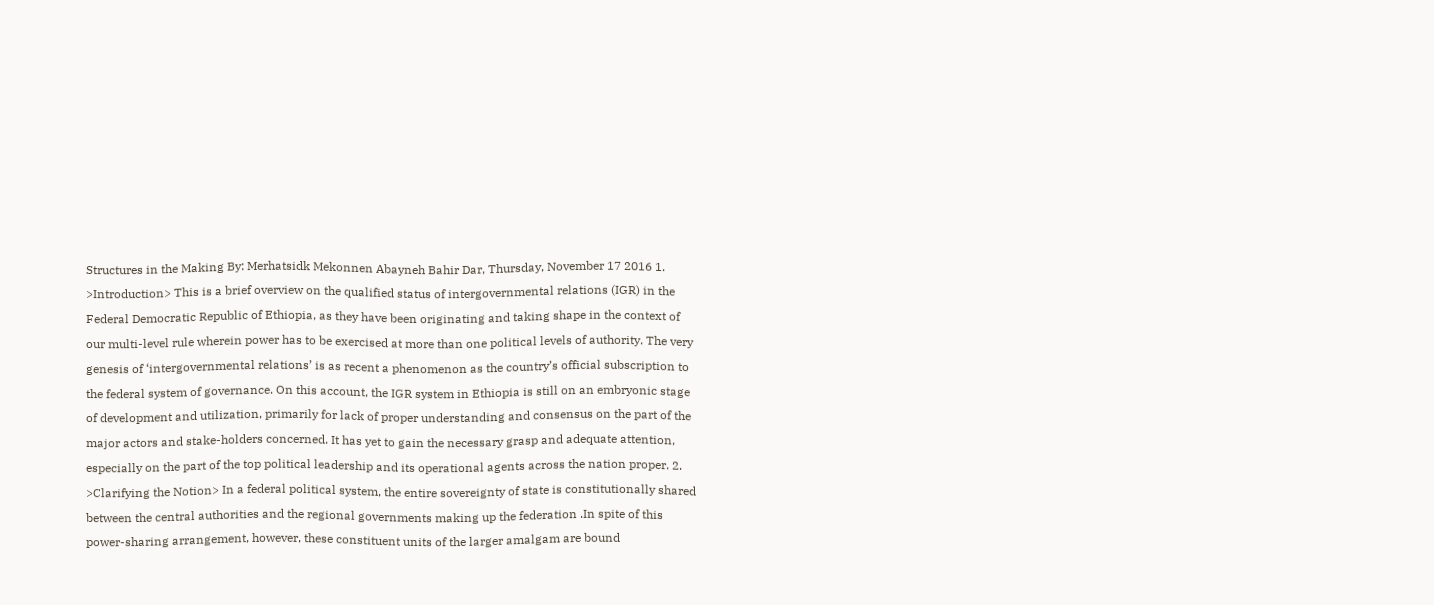Structures in the Making By: Merhatsidk Mekonnen Abayneh Bahir Dar, Thursday, November 17 2016 1. >Introduction> This is a brief overview on the qualified status of intergovernmental relations (IGR) in the Federal Democratic Republic of Ethiopia, as they have been originating and taking shape in the context of our multi-level rule wherein power has to be exercised at more than one political levels of authority. The very genesis of ‘intergovernmental relations’ is as recent a phenomenon as the country’s official subscription to the federal system of governance. On this account, the IGR system in Ethiopia is still on an embryonic stage of development and utilization, primarily for lack of proper understanding and consensus on the part of the major actors and stake-holders concerned. It has yet to gain the necessary grasp and adequate attention, especially on the part of the top political leadership and its operational agents across the nation proper. 2. >Clarifying the Notion> In a federal political system, the entire sovereignty of state is constitutionally shared between the central authorities and the regional governments making up the federation .In spite of this power-sharing arrangement, however, these constituent units of the larger amalgam are bound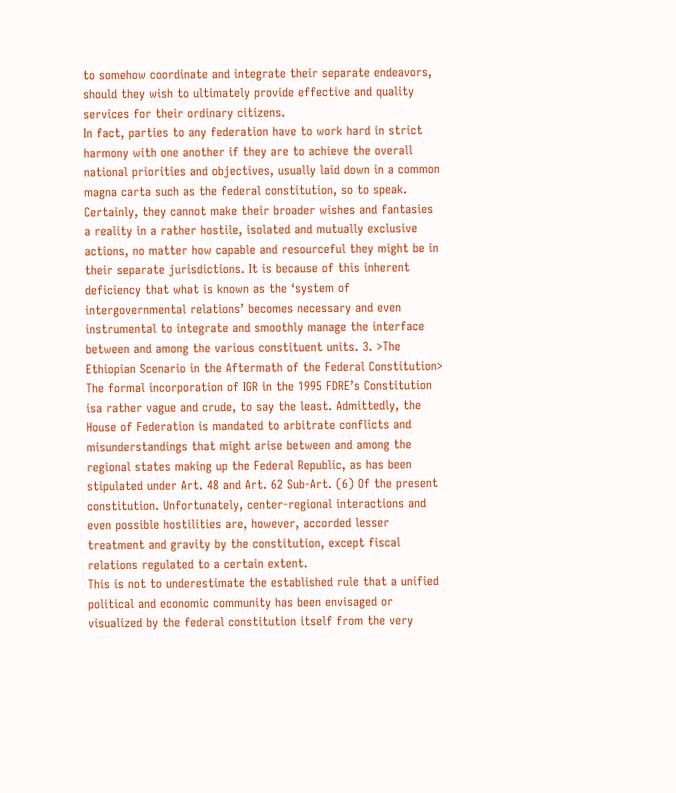to somehow coordinate and integrate their separate endeavors, should they wish to ultimately provide effective and quality services for their ordinary citizens.
In fact, parties to any federation have to work hard in strict harmony with one another if they are to achieve the overall national priorities and objectives, usually laid down in a common magna carta such as the federal constitution, so to speak. Certainly, they cannot make their broader wishes and fantasies a reality in a rather hostile, isolated and mutually exclusive actions, no matter how capable and resourceful they might be in their separate jurisdictions. It is because of this inherent deficiency that what is known as the ‘system of intergovernmental relations’ becomes necessary and even instrumental to integrate and smoothly manage the interface between and among the various constituent units. 3. >The Ethiopian Scenario in the Aftermath of the Federal Constitution> The formal incorporation of IGR in the 1995 FDRE’s Constitution isa rather vague and crude, to say the least. Admittedly, the House of Federation is mandated to arbitrate conflicts and misunderstandings that might arise between and among the regional states making up the Federal Republic, as has been stipulated under Art. 48 and Art. 62 Sub-Art. (6) Of the present constitution. Unfortunately, center-regional interactions and even possible hostilities are, however, accorded lesser treatment and gravity by the constitution, except fiscal relations regulated to a certain extent.
This is not to underestimate the established rule that a unified political and economic community has been envisaged or visualized by the federal constitution itself from the very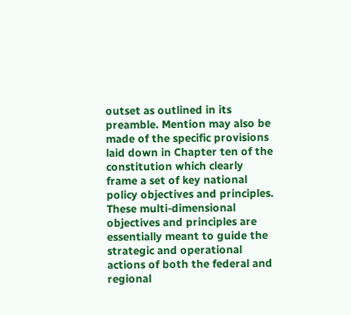outset as outlined in its preamble. Mention may also be made of the specific provisions laid down in Chapter ten of the constitution which clearly frame a set of key national policy objectives and principles. These multi-dimensional objectives and principles are essentially meant to guide the strategic and operational actions of both the federal and regional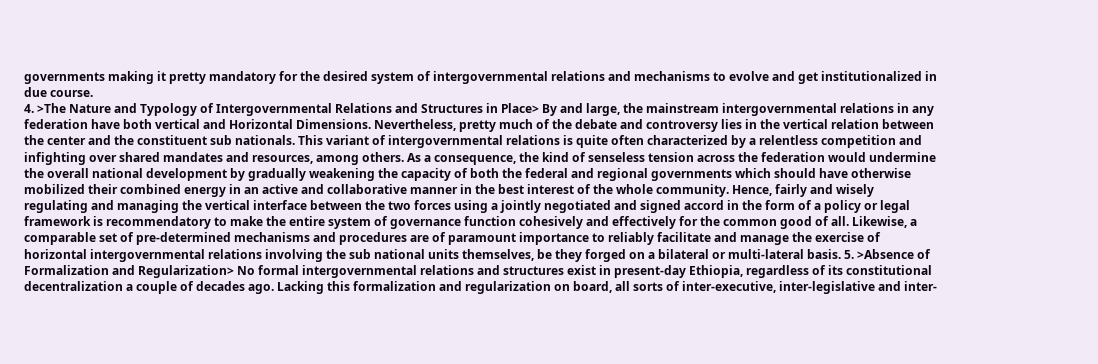governments making it pretty mandatory for the desired system of intergovernmental relations and mechanisms to evolve and get institutionalized in due course.
4. >The Nature and Typology of Intergovernmental Relations and Structures in Place> By and large, the mainstream intergovernmental relations in any federation have both vertical and Horizontal Dimensions. Nevertheless, pretty much of the debate and controversy lies in the vertical relation between the center and the constituent sub nationals. This variant of intergovernmental relations is quite often characterized by a relentless competition and infighting over shared mandates and resources, among others. As a consequence, the kind of senseless tension across the federation would undermine the overall national development by gradually weakening the capacity of both the federal and regional governments which should have otherwise mobilized their combined energy in an active and collaborative manner in the best interest of the whole community. Hence, fairly and wisely regulating and managing the vertical interface between the two forces using a jointly negotiated and signed accord in the form of a policy or legal framework is recommendatory to make the entire system of governance function cohesively and effectively for the common good of all. Likewise, a comparable set of pre-determined mechanisms and procedures are of paramount importance to reliably facilitate and manage the exercise of horizontal intergovernmental relations involving the sub national units themselves, be they forged on a bilateral or multi-lateral basis. 5. >Absence of Formalization and Regularization> No formal intergovernmental relations and structures exist in present-day Ethiopia, regardless of its constitutional decentralization a couple of decades ago. Lacking this formalization and regularization on board, all sorts of inter-executive, inter-legislative and inter-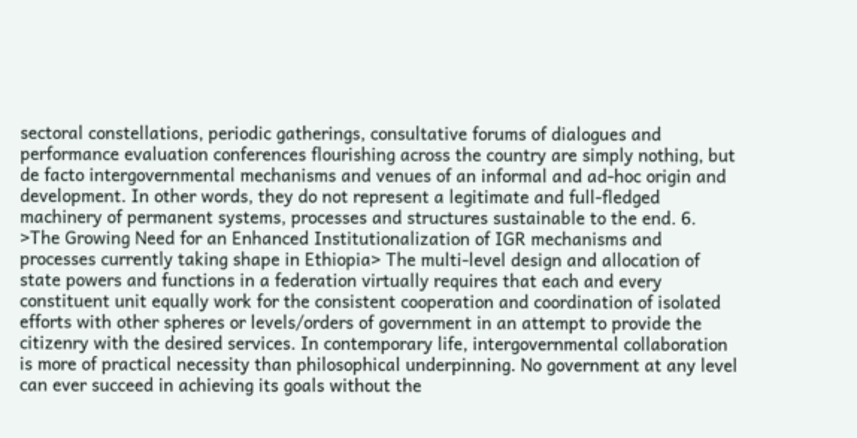sectoral constellations, periodic gatherings, consultative forums of dialogues and performance evaluation conferences flourishing across the country are simply nothing, but de facto intergovernmental mechanisms and venues of an informal and ad-hoc origin and development. In other words, they do not represent a legitimate and full-fledged machinery of permanent systems, processes and structures sustainable to the end. 6. >The Growing Need for an Enhanced Institutionalization of IGR mechanisms and processes currently taking shape in Ethiopia> The multi-level design and allocation of state powers and functions in a federation virtually requires that each and every constituent unit equally work for the consistent cooperation and coordination of isolated efforts with other spheres or levels/orders of government in an attempt to provide the citizenry with the desired services. In contemporary life, intergovernmental collaboration is more of practical necessity than philosophical underpinning. No government at any level can ever succeed in achieving its goals without the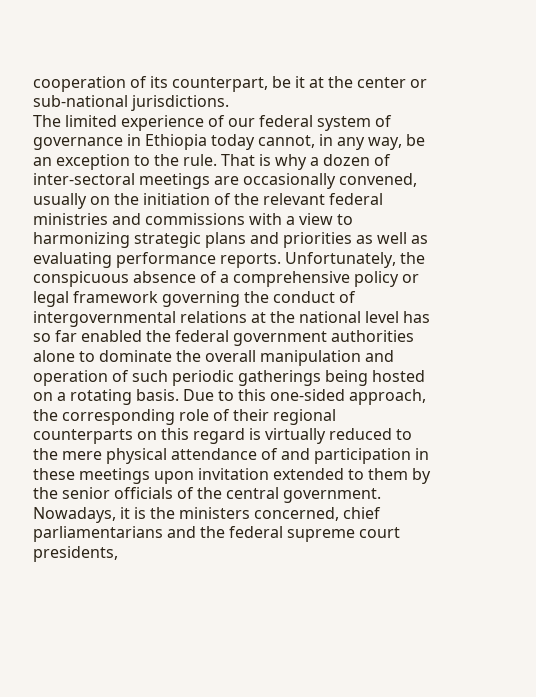cooperation of its counterpart, be it at the center or sub-national jurisdictions.
The limited experience of our federal system of governance in Ethiopia today cannot, in any way, be an exception to the rule. That is why a dozen of inter-sectoral meetings are occasionally convened, usually on the initiation of the relevant federal ministries and commissions with a view to harmonizing strategic plans and priorities as well as evaluating performance reports. Unfortunately, the conspicuous absence of a comprehensive policy or legal framework governing the conduct of intergovernmental relations at the national level has so far enabled the federal government authorities alone to dominate the overall manipulation and operation of such periodic gatherings being hosted on a rotating basis. Due to this one-sided approach, the corresponding role of their regional counterparts on this regard is virtually reduced to the mere physical attendance of and participation in these meetings upon invitation extended to them by the senior officials of the central government. Nowadays, it is the ministers concerned, chief parliamentarians and the federal supreme court presidents,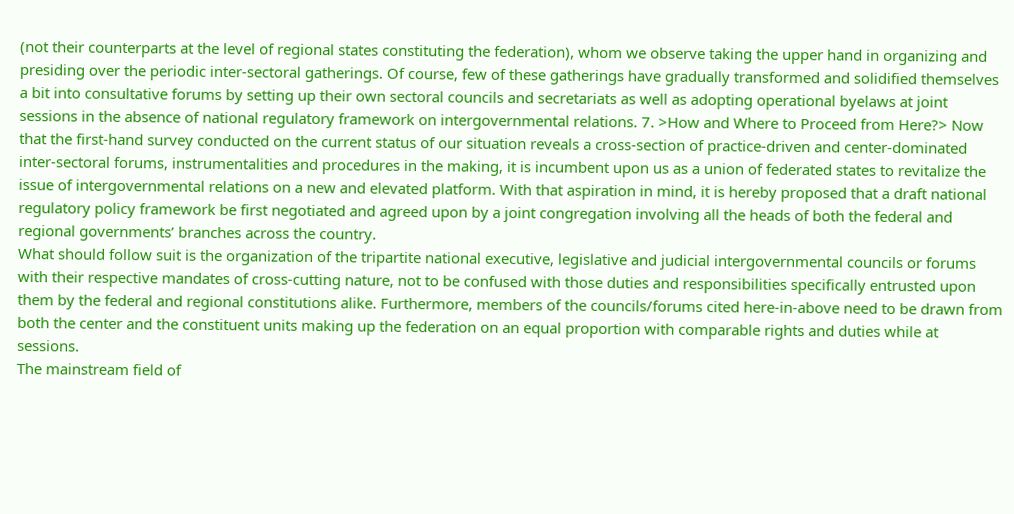(not their counterparts at the level of regional states constituting the federation), whom we observe taking the upper hand in organizing and presiding over the periodic inter-sectoral gatherings. Of course, few of these gatherings have gradually transformed and solidified themselves a bit into consultative forums by setting up their own sectoral councils and secretariats as well as adopting operational byelaws at joint sessions in the absence of national regulatory framework on intergovernmental relations. 7. >How and Where to Proceed from Here?> Now that the first-hand survey conducted on the current status of our situation reveals a cross-section of practice-driven and center-dominated inter-sectoral forums, instrumentalities and procedures in the making, it is incumbent upon us as a union of federated states to revitalize the issue of intergovernmental relations on a new and elevated platform. With that aspiration in mind, it is hereby proposed that a draft national regulatory policy framework be first negotiated and agreed upon by a joint congregation involving all the heads of both the federal and regional governments’ branches across the country.
What should follow suit is the organization of the tripartite national executive, legislative and judicial intergovernmental councils or forums with their respective mandates of cross-cutting nature, not to be confused with those duties and responsibilities specifically entrusted upon them by the federal and regional constitutions alike. Furthermore, members of the councils/forums cited here-in-above need to be drawn from both the center and the constituent units making up the federation on an equal proportion with comparable rights and duties while at sessions.
The mainstream field of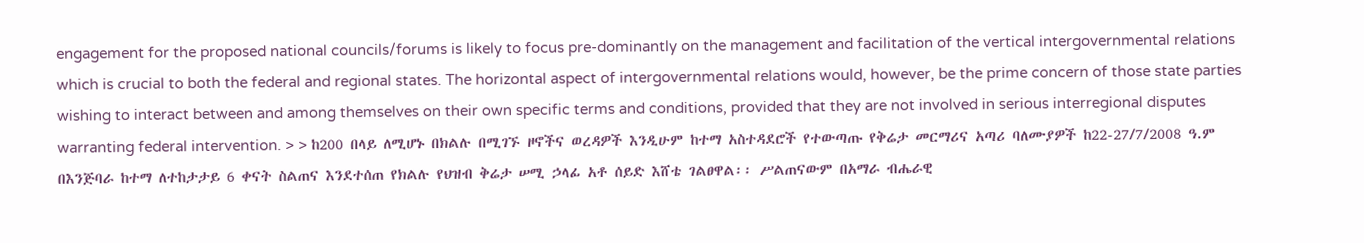engagement for the proposed national councils/forums is likely to focus pre-dominantly on the management and facilitation of the vertical intergovernmental relations which is crucial to both the federal and regional states. The horizontal aspect of intergovernmental relations would, however, be the prime concern of those state parties wishing to interact between and among themselves on their own specific terms and conditions, provided that they are not involved in serious interregional disputes warranting federal intervention. > > ከ200 በላይ ለሚሆኑ በክልሉ በሚገኙ ዞኖችና ወረዳዎች እንዲሁም ከተማ አስተዳደሮች የተውጣጡ የቅሬታ መርማሪና አጣሪ ባለሙያዎች ከ22-27/7/2008 ዓ.ም በእንጅባራ ከተማ ለተከታታይ 6 ቀናት ስልጠና እንደተሰጠ የክልሉ የህዝብ ቅሬታ ሠሚ ኃላፊ አቶ ሰይድ እሸቴ ገልፀዋል፡፡ ሥልጠናውም በአማራ ብሔራዊ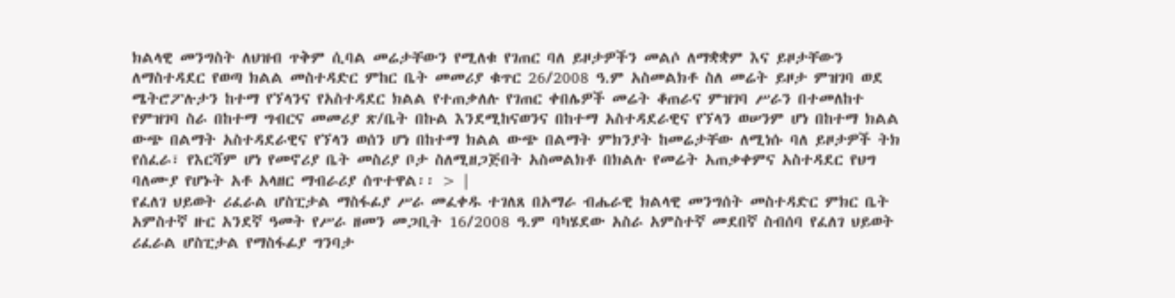ክልላዊ መንግስት ለህዝብ ጥቅም ሲባል መሬታቸውን የሚለቁ የገጠር ባለ ይዞታዎችን መልሶ ለማቋቋም እና ይዞታቸውን ለማስተዳደር የወጣ ክልል መስተዳድር ምከር ቤት መመሪያ ቁጥር 26/2008 ዓ.ም አስመልክቶ ስለ መሬት ይዞታ ምዝገባ ወደ ሜትሮፖሉታን ከተማ የኘላንና የአስተዳደር ክልል የተጠቃለሉ የገጠር ቀበሌዎች መሬት ቆጠራና ምዝገባ ሥራን በተመለከተ የምዝገባ ስራ በከተማ ግብርና መመሪያ ጽ/ቤት በኩል እንደሚከናወንና በከተማ አስተዳደራዊና የኘላን ወሠንም ሆነ በከተማ ክልል ውጭ በልማት አስተዳደራዊና የኘላን ወሰን ሆነ በከተማ ክልል ውጭ በልማት ምክንያት ከመሬታቸው ለሚነሱ ባለ ይዞታዎች ትክ የሰፈራ፣ የእርሻም ሆነ የመኖሪያ ቤት መስሪያ ቦታ ስለሚዘጋጅበት አስመልክቶ በክልሉ የመሬት አጠቃቀምና አስተዳደር የህግ ባለሙያ የሆኑት አቶ አላዘር ማብራሪያ ሰጥተዋል፡፡ > |
የፈለገ ህይወት ሪፈራል ሆስፒታል ማስፋፊያ ሥራ መፈቀዱ ተገለጸ በአማራ ብሔራዊ ክልላዊ መንግሰት መስተዳድር ምክር ቤት አምስተኛ ዙር አንደኛ ዓመት የሥራ ዘመን መጋቢት 16/2008 ዓ.ም ባካሄደው አስራ አምስተኛ መደበኛ ስብሰባ የፈለገ ህይወት ሪፈራል ሆስፒታል የማስፋፊያ ግንባታ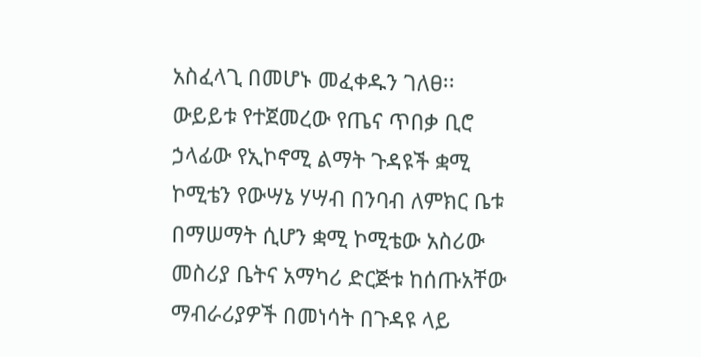አስፈላጊ በመሆኑ መፈቀዱን ገለፀ፡፡ ውይይቱ የተጀመረው የጤና ጥበቃ ቢሮ ኃላፊው የኢኮኖሚ ልማት ጉዳዩች ቋሚ ኮሚቴን የውሣኔ ሃሣብ በንባብ ለምክር ቤቱ በማሠማት ሲሆን ቋሚ ኮሚቴው አስሪው መስሪያ ቤትና አማካሪ ድርጅቱ ከሰጡአቸው ማብራሪያዎች በመነሳት በጉዳዩ ላይ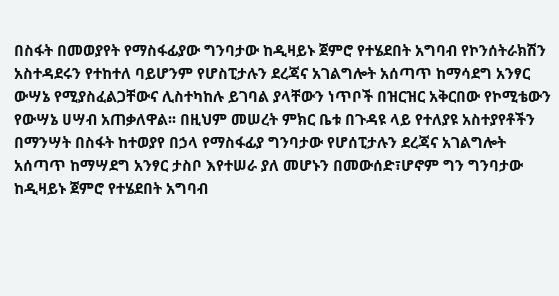በስፋት በመወያየት የማስፋፊያው ግንባታው ከዲዛይኑ ጀምሮ የተሄደበት አግባብ የኮንሰትራክሽን አስተዳደሩን የተከተለ ባይሆንም የሆስፒታሉን ደረጃና አገልግሎት አሰጣጥ ከማሳደግ አንፃር ውሣኔ የሚያስፈልጋቸውና ሊስተካከሉ ይገባል ያላቸውን ነጥቦች በዝርዝር አቅርበው የኮሚቴውን የውሣኔ ሀሣብ አጠቃለዋል፡፡ በዚህም መሠረት ምክር ቤቱ በጉዳዩ ላይ የተለያዩ አስተያየቶችን በማንሣት በስፋት ከተወያየ በኃላ የማስፋፊያ ግንባታው የሆሰፒታሉን ደረጃና አገልግሎት አሰጣጥ ከማሣደግ አንፃር ታስቦ እየተሠራ ያለ መሆኑን በመውሰድ፣ሆኖም ግን ግንባታው ከዲዛይኑ ጀምሮ የተሄደበት አግባብ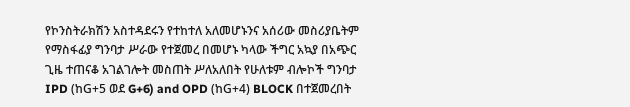የኮንስትራክሽን አስተዳደሩን የተከተለ አለመሆኑንና አሰሪው መስሪያቤትም የማስፋፊያ ግንባታ ሥራው የተጀመረ በመሆኑ ካላው ችግር አኳያ በአጭር ጊዜ ተጠናቆ አገልገሎት መስጠት ሥለአለበት የሁለቱም ብሎኮች ግንባታ IPD (ከG+5 ወደ G+6) and OPD (ከG+4) BLOCK በተጀመረበት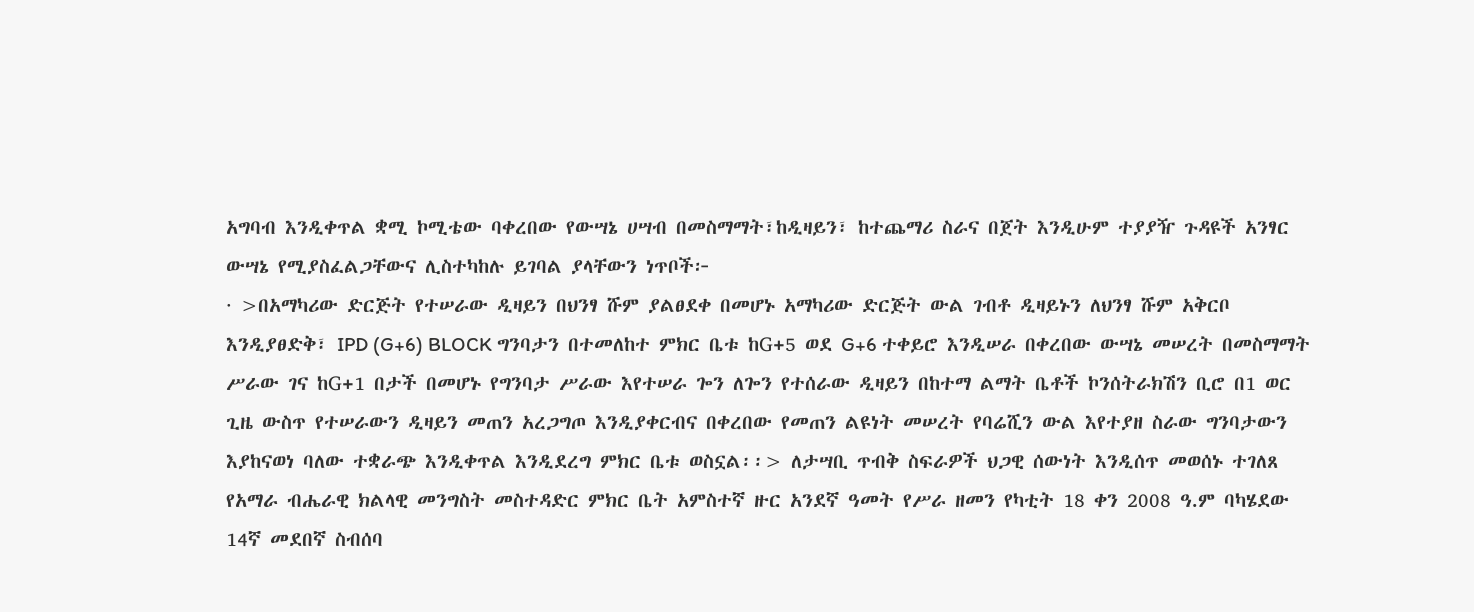አግባብ እንዲቀጥል ቋሚ ኮሚቴው ባቀረበው የውሣኔ ሀሣብ በመስማማት፣ከዲዛይን፣ ከተጨማሪ ስራና በጀት እንዲሁም ተያያዥ ጉዳዩች አንፃር ውሣኔ የሚያስፈልጋቸውና ሊስተካከሉ ይገባል ያላቸውን ነጥቦች፦
· >በአማካሪው ድርጅት የተሠራው ዲዛይን በህንፃ ሹም ያልፀደቀ በመሆኑ አማካሪው ድርጅት ውል ገብቶ ዲዛይኑን ለህንፃ ሹም አቅርቦ እንዲያፀድቅ፣ IPD (G+6) BLOCK ግንባታን በተመለከተ ምክር ቤቱ ከG+5 ወደ G+6 ተቀይሮ እንዲሠራ በቀረበው ውሣኔ መሠረት በመስማማት ሥራው ገና ከG+1 በታች በመሆኑ የግንባታ ሥራው እየተሠራ ጐን ለጐን የተሰራው ዲዛይን በከተማ ልማት ቤቶች ኮንሰትራክሽን ቢሮ በ1 ወር ጊዜ ውስጥ የተሠራውን ዲዛይን መጠን አረጋግጦ እንዲያቀርብና በቀረበው የመጠን ልዩነት መሠረት የባሬሺን ውል እየተያዘ ስራው ግንባታውን እያከናወነ ባለው ተቋራጭ እንዲቀጥል እንዲደረግ ምክር ቤቱ ወስኗል፡፡> ለታሣቢ ጥብቅ ስፍራዎች ህጋዊ ሰውነት እንዲሰጥ መወሰኑ ተገለጸ የአማራ ብሔራዊ ክልላዊ መንግስት መስተዳድር ምክር ቤት አምስተኛ ዙር አንደኛ ዓመት የሥራ ዘመን የካቲት 18 ቀን 2008 ዓ.ም ባካሄደው 14ኛ መደበኛ ስብሰባ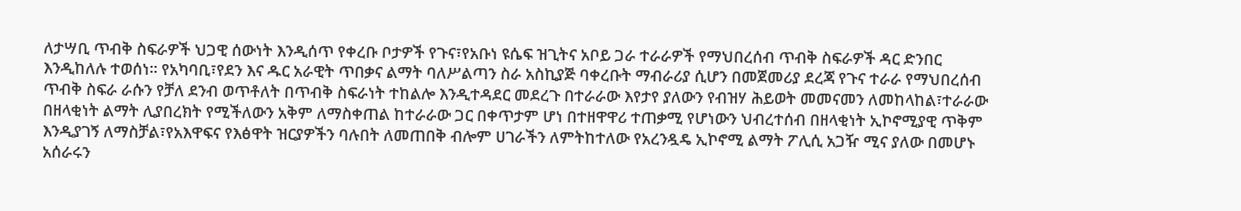ለታሣቢ ጥብቅ ስፍራዎች ህጋዊ ሰውነት እንዲሰጥ የቀረቡ ቦታዎች የጉና፣የአቡነ ዩሴፍ ዝጊትና አቦይ ጋራ ተራራዎች የማህበረሰብ ጥብቅ ስፍራዎች ዳር ድንበር እንዲከለሉ ተወሰነ፡፡ የአካባቢ፣የደን እና ዱር አራዊት ጥበቃና ልማት ባለሥልጣን ስራ አስኪያጅ ባቀረቡት ማብራሪያ ሲሆን በመጀመሪያ ደረጃ የጉና ተራራ የማህበረሰብ ጥብቅ ስፍራ ራሱን የቻለ ደንብ ወጥቶለት በጥብቅ ስፍራነት ተከልሎ እንዲተዳደር መደረጉ በተራራው እየታየ ያለውን የብዝሃ ሕይወት መመናመን ለመከላከል፣ተራራው በዘላቂነት ልማት ሊያበረክት የሚችለውን አቅም ለማስቀጠል ከተራራው ጋር በቀጥታም ሆነ በተዘዋዋሪ ተጠቃሚ የሆነውን ህብረተሰብ በዘላቂነት ኢኮኖሚያዊ ጥቅም እንዲያገኝ ለማስቻል፣የአእዋፍና የእፅዋት ዝርያዎችን ባሉበት ለመጠበቅ ብሎም ሀገራችን ለምትከተለው የአረንዷዴ ኢኮኖሚ ልማት ፖሊሲ አጋዥ ሚና ያለው በመሆኑ አሰራሩን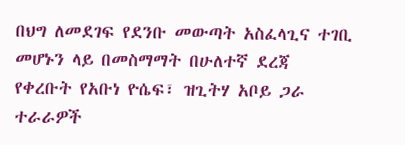በህግ ለመደገፍ የደንቡ መውጣት አስፈላጊና ተገቢ መሆኑን ላይ በመስማማት በሁለተኛ ደረጃ የቀረቡት የአቡነ ዮሴፍ፣ ዝጊትሃ አቦይ ጋራ ተራራዎች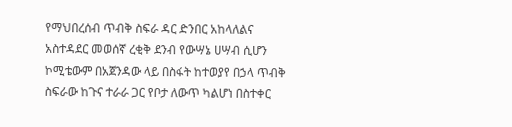የማህበረሰብ ጥብቅ ስፍራ ዳር ድንበር አከላለልና አስተዳደር መወሰኛ ረቂቅ ደንብ የውሣኔ ሀሣብ ሲሆን ኮሚቴውም በአጀንዳው ላይ በስፋት ከተወያየ በኃላ ጥብቅ ስፍራው ከጉና ተራራ ጋር የቦታ ለውጥ ካልሆነ በስተቀር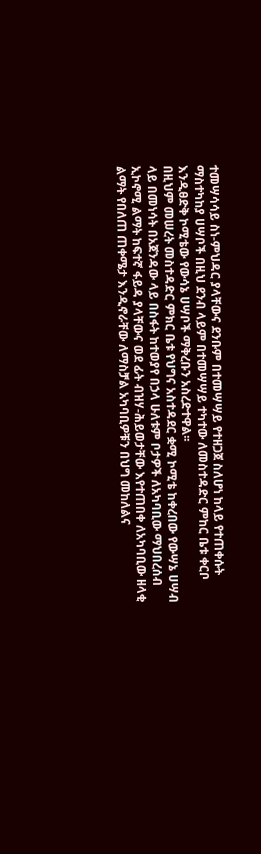ተመሣሳሳይ ስነ-ምህዳር ያላቸውና ደንቡም በተመሣሣይ የተዘጋጀ ስለሆነ ከላይ የተጠቀሱት ማስተካከያ ሀሣቦች በዚህ ደንብ ላይም በተመሣሣይ ተካተው ለመስተዳድር ምከር ቤቱ ቀርቦ እንዲፀድቅ ኮሚቴው የውሳኔ ሀሣቦች ማቅረቡን አስረድተዋል፡፡
በዚህም መሠረት መስተዳድር ምክር ቤቱ የህግና አስተዳደር ቋሚ ኮሚቴ ከቀረበው የውሣኔ ሀሣብ ላይ በመነሳት በአጀንዳው ላይ በስፋት ከተወያየ በኃላ ሁለቱም ቦታዎች ለአካባቢው ማህበረሰብ ኢኮኖሚ ልማት ከፍተኛ ፋይዳ ያላቸውና ወደ ፊት ብዝሃ-ሕይወታቸው እየተጠበቀ ለአካባቢው ዘላቂ ልማት የበለጠ ጠቀሜታ እንዲኖራቸው ለማስቻል አካባቢዎቹን በህግ መከለልና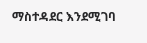ማስተዳደር እንደሚገባ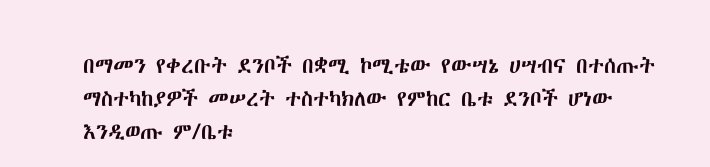በማመን የቀረቡት ደንቦች በቋሚ ኮሚቴው የውሣኔ ሀሣብና በተሰጡት ማስተካከያዎች መሠረት ተስተካክለው የምከር ቤቱ ደንቦች ሆነው እንዲወጡ ም/ቤቱ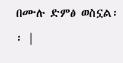በሙሉ ድምፅ ወስኗል፡፡ |